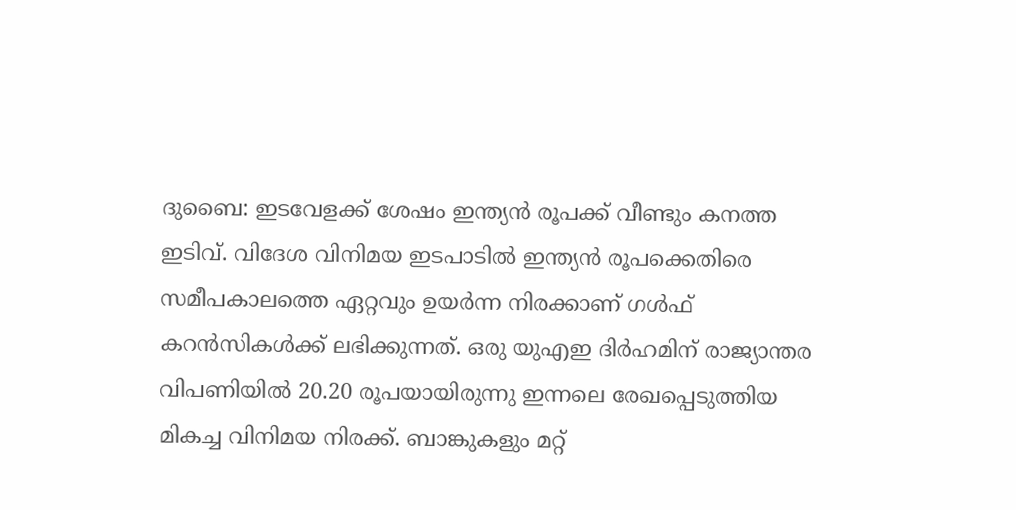ദുബൈ: ഇടവേളക്ക് ശേഷം ഇന്ത്യൻ രൂപക്ക് വീണ്ടും കനത്ത ഇടിവ്. വിദേശ വിനിമയ ഇടപാടിൽ ഇന്ത്യൻ രൂപക്കെതിരെ സമീപകാലത്തെ ഏറ്റവും ഉയർന്ന നിരക്കാണ് ഗൾഫ് കറൻസികൾക്ക് ലഭിക്കുന്നത്. ഒരു യുഎഇ ദിർഹമിന് രാജ്യാന്തര വിപണിയിൽ 20.20 രൂപയായിരുന്നു ഇന്നലെ രേഖപ്പെടുത്തിയ മികച്ച വിനിമയ നിരക്ക്. ബാങ്കുകളും മറ്റ്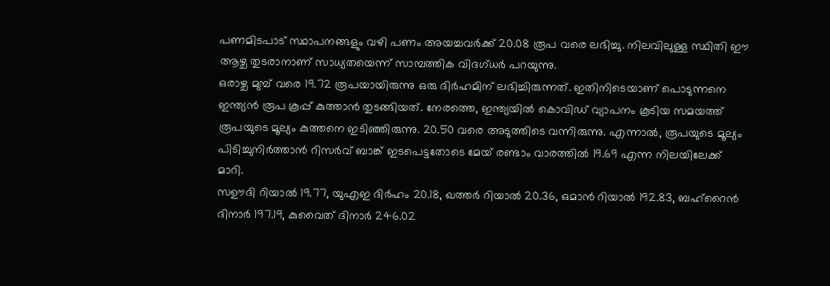പണമിടപാട് സ്ഥാപനങ്ങളും വഴി പണം അയച്ചവർക്ക് 20.08 രൂപ വരെ ലഭിച്ചു. നിലവിലുള്ള സ്ഥിതി ഈ ആഴ്ച തുടരാനാണ് സാധ്യതയെന്ന് സാമ്പത്തിക വിദഗ്ധർ പറയുന്നു.
ഒരാഴ്ച മുമ്പ് വരെ 19.72 രൂപയായിരുന്നു ഒരു ദിർഹമിന് ലഭിച്ചിരുന്നത്. ഇതിനിടെയാണ് പൊടുന്നനെ ഇന്ത്യൻ രൂപ കൂപ്പ് കുത്താൻ തുടങ്ങിയത്. നേരത്തെ, ഇന്ത്യയിൽ കൊവിഡ് വ്യാപനം കൂടിയ സമയത്ത് രൂപയുടെ മൂല്യം കുത്തനെ ഇടിഞ്ഞിരുന്നു. 20.50 വരെ അടുത്തിടെ വന്നിരുന്നു. എന്നാൽ, രൂപയുടെ മൂല്യം പിടിച്ചുനിർത്താൻ റിസർവ് ബാങ്ക് ഇടപെട്ടതോടെ മേയ് രണ്ടാം വാരത്തിൽ 19.69 എന്ന നിലയിലേക്ക് മാറി.
സഊദി റിയാൽ 19.77, യുഎഇ ദിർഹം 20.18, ഖത്തർ റിയാൽ 20.36, ഒമാൻ റിയാൽ 192.83, ബഹ്റൈൻ ദിനാർ 197.19, കുവൈത് ദിനാർ 246.02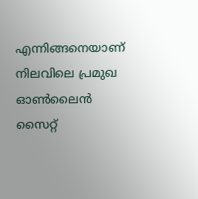എന്നിങ്ങനെയാണ് നിലവിലെ പ്രമുഖ ഓൺലൈൻ സൈറ്റ്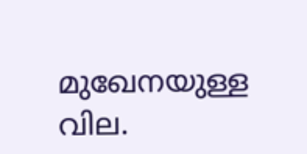മുഖേനയുള്ള വില.